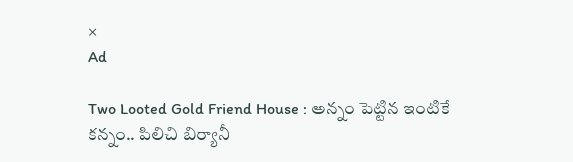×
Ad

Two Looted Gold Friend House : అన్నం పెట్టిన ఇంటికే కన్నం.. పిలిచి బిర్యానీ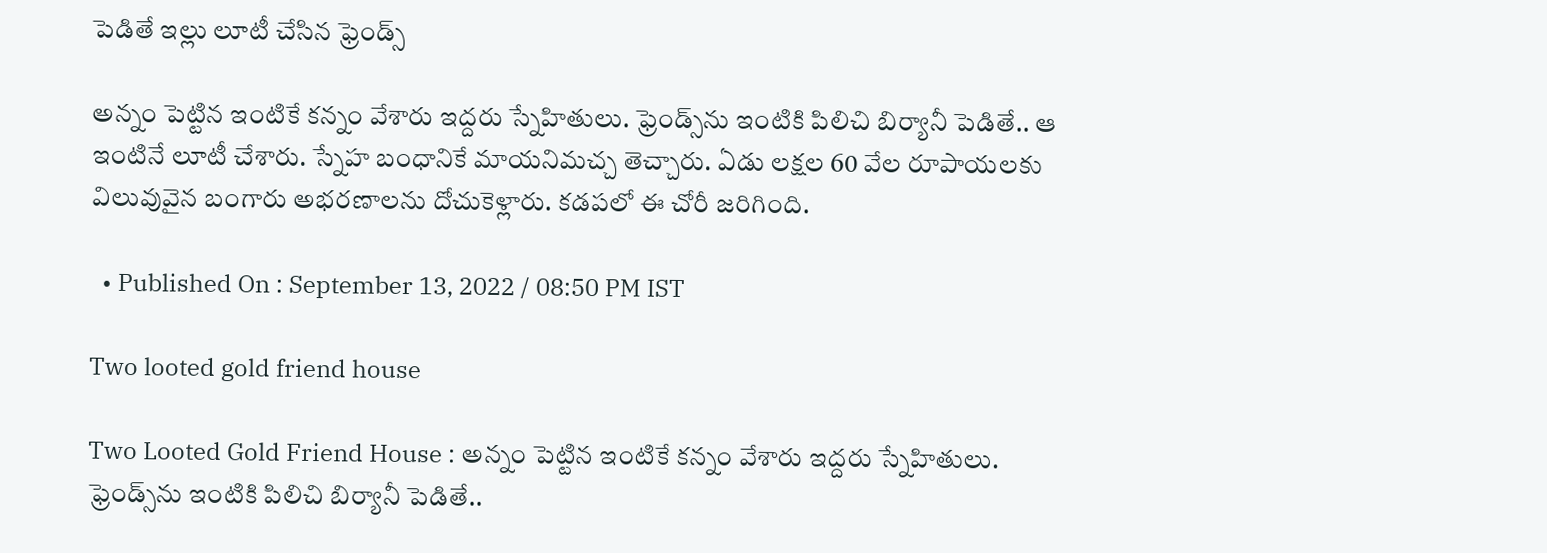పెడితే ఇల్లు లూటీ చేసిన ఫ్రెండ్స్

అన్నం పెట్టిన ఇంటికే కన్నం వేశారు ఇద్దరు స్నేహితులు. ఫ్రెండ్స్‌ను ఇంటికి పిలిచి బిర్యానీ పెడితే.. ఆ ఇంటినే లూటీ చేశారు. స్నేహ బంధానికే మాయనిమచ్చ తెచ్చారు. ఏడు లక్షల 60 వేల రూపాయలకు విలువువైన బంగారు అభరణాలను దోచుకెళ్లారు. కడపలో ఈ చోరీ జరిగింది.

  • Published On : September 13, 2022 / 08:50 PM IST

Two looted gold friend house

Two Looted Gold Friend House : అన్నం పెట్టిన ఇంటికే కన్నం వేశారు ఇద్దరు స్నేహితులు. ఫ్రెండ్స్‌ను ఇంటికి పిలిచి బిర్యానీ పెడితే..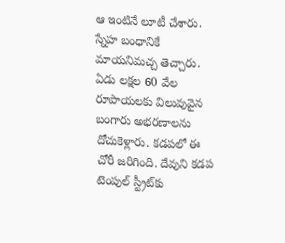ఆ ఇంటినే లూటీ చేశారు. స్నేహ బంధానికే మాయనిమచ్చ తెచ్చారు. ఏడు లక్షల 60 వేల రూపాయలకు విలువువైన బంగారు అభరణాలను దోచుకెళ్లారు. కడపలో ఈ చోరీ జరిగింది. దేవుని కడప టెంపుల్‌ స్ట్రీట్‌కు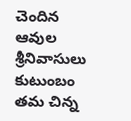చెందిన ఆవుల శ్రీనివాసులు కుటుంబం తమ చిన్న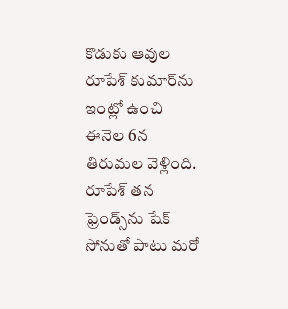కొడుకు ఆవుల రూపేశ్‌ కుమార్‌ను ఇంట్లో ఉంచి ఈనెల 6న తిరుమల వెళ్లింది. రూపేశ్‌ తన ఫ్రెండ్స్‌ను షేక్‌ సోనుతో పాటు మరో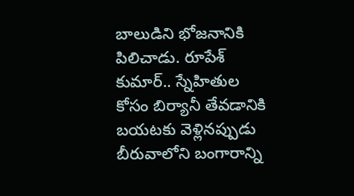బాలుడిని భోజనానికి పిలిచాడు. రూపేశ్‌ కుమార్‌.. స్నేహితుల కోసం బిర్యానీ తేవడానికి బయటకు వెళ్లినప్పుడు బీరువాలోని బంగారాన్ని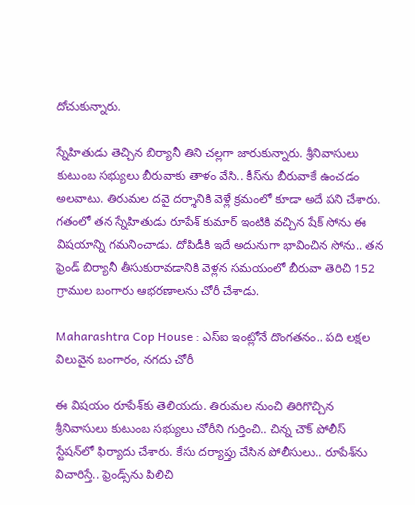దోచుకున్నారు.

స్నేహితుడు తెచ్చిన బిర్యానీ తిని చల్లగా జారుకున్నారు. శ్రీనివాసులు కుటుంబ సభ్యులు బీరువాకు తాళం వేసి.. కీస్‌ను బీరువాకే ఉంచడం అలవాటు. తిరుమల దవై దర్శానికి వెళ్లే క్రమంలో కూడా అదే పని చేశారు. గతంలో తన స్నేహితుడు రూపేశ్‌ కుమార్‌ ఇంటికి వచ్చిన షేక్‌ సోను ఈ విషయాన్ని గమనించాడు. దోపిడీకి ఇదే అదునుగా భావించిన సోను.. తన ఫ్రెండ్‌ బిర్యానీ తీసుకురావడానికి వెళ్లన సమయంలో బీరువా తెరిచి 152 గ్రాముల బంగారు ఆభరణాలను చోరీ చేశాడు.

Maharashtra Cop House : ఎస్ఐ ఇంట్లోనే దొంగతనం.. పది లక్షల విలువైన బంగారం, నగదు చోరీ

ఈ విషయం రూపేశ్‌కు తెలియదు. తిరుమల నుంచి తిరిగొచ్చిన శ్రీనివాసులు కుటుంబ సభ్యులు చోరీని గుర్తించి.. చిన్న చౌక్‌ పోలీస్‌ స్టేషన్‌లో ఫిర్యాదు చేశారు. కేసు దర్యాప్తు చేసిన పోలీసులు.. రూపేశ్‌ను విచారిస్తే.. ఫ్రెండ్స్‌ను పిలిచి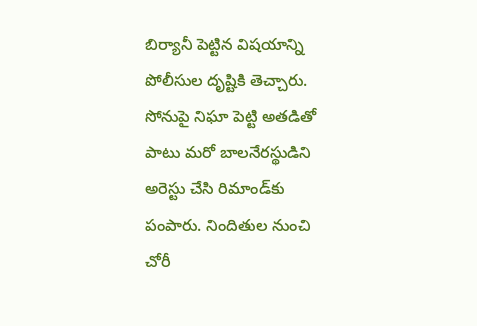బిర్యానీ పెట్టిన విషయాన్ని పోలీసుల దృష్టికి తెచ్చారు. సోనుపై నిఘా పెట్టి అతడితో పాటు మరో బాలనేరస్థుడిని అరెస్టు చేసి రిమాండ్‌కు పంపారు. నిందితుల నుంచి చోరీ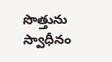సొత్తును స్వాధీనం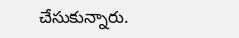చేసుకున్నారు.